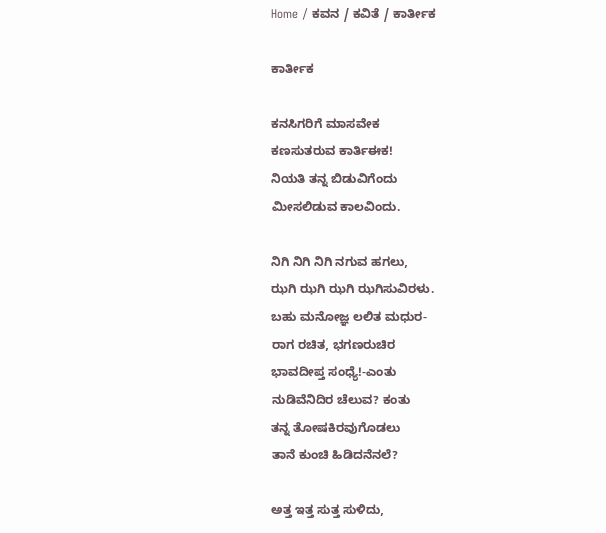Home / ಕವನ / ಕವಿತೆ / ಕಾರ್ತೀಕ

ಕಾರ್ತೀಕ

ಕನಸಿಗರಿಗೆ ಮಾಸವೇಕ
ಕಣಸುತರುವ ಕಾರ್ತಿಈಕ!
ನಿಯತಿ ತನ್ನ ಬಿಡುವಿಗೆಂದು
ಮೀಸಲಿಡುವ ಕಾಲವಿಂದು.

ನಿಗಿ ನಿಗಿ ನಿಗಿ ನಗುವ ಹಗಲು,
ಝಗಿ ಝಗಿ ಝಗಿ ಝಗಿಸುವಿರಳು.
ಬಹು ಮನೋಜ್ಞ ಲಲಿತ ಮಧುರ-
ರಾಗ ರಚಿತ, ಭಗಣರುಚಿರ
ಭಾವದೀಪ್ತ ಸಂಧ್ಯೆ!-ಎಂತು
ನುಡಿವೆನಿದಿರ ಚೆಲುವ? ಕಂತು
ತನ್ನ ತೋಷಕಿರವುಗೊಡಲು
ತಾನೆ ಕುಂಚಿ ಹಿಡಿದನೆನಲೆ?

ಅತ್ತ ಇತ್ತ ಸುತ್ತ ಸುಳಿದು,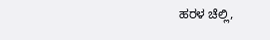ಹರಳ ಚೆಲ್ಲಿ,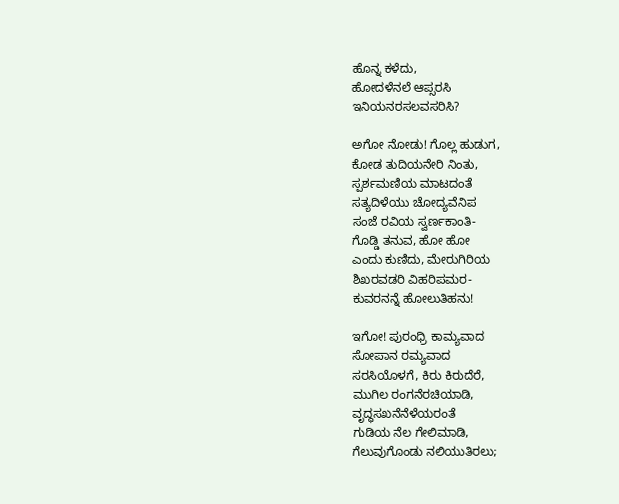ಹೊನ್ನ ಕಳೆದು,
ಹೋದಳೆನಲೆ ಆಪ್ಸರಸಿ
ಇನಿಯನರಸಲವಸರಿಸಿ?

ಅಗೋ ನೋಡು! ಗೊಲ್ಲ ಹುಡುಗ,
ಕೋಡ ತುದಿಯನೇರಿ ನಿಂತು,
ಸ್ಪರ್ಶಮಣಿಯ ಮಾಟದಂತೆ
ಸತ್ಯದಿಳೆಯು ಚೋದ್ಯವೆನಿಪ
ಸಂಜೆ ರವಿಯ ಸ್ವರ್ಣಕಾಂತಿ-
ಗೊಡ್ಡಿ ತನುವ, ಹೋ ಹೋ
ಎಂದು ಕುಣಿದು, ಮೇರುಗಿರಿಯ
ಶಿಖರವಡರಿ ವಿಹರಿಪಮರ-
ಕುವರನನ್ನೆ ಹೋಲುತಿಹನು!

ಇಗೋ! ಪುರಂಧ್ರಿ ಕಾಮ್ಯವಾದ
ಸೋಪಾನ ರಮ್ಯವಾದ
ಸರಸಿಯೊಳಗೆ, ಕಿರು ಕಿರುದೆರೆ,
ಮುಗಿಲ ರಂಗನೆರಚಿಯಾಡಿ,
ವೃದ್ಧಸಖನೆನೆಳೆಯರಂತೆ
ಗುಡಿಯ ನೆಲ ಗೇಲಿಮಾಡಿ,
ಗೆಲುವುಗೊಂಡು ನಲಿಯುತಿರಲು;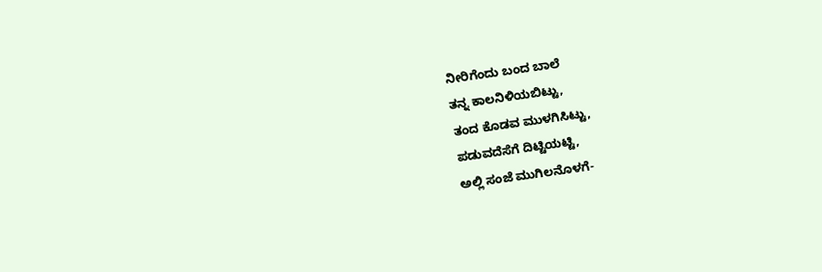ನೀರಿಗೆಂದು ಬಂದ ಬಾಲೆ
ತನ್ನ ಕಾಲನಿಳಿಯಬಿಟ್ಟು,
ತಂದ ಕೊಡವ ಮುಳಗಿಸಿಟ್ಟು,
ಪಡುವದೆಸೆಗೆ ದಿಟ್ಟಿಯಟ್ಟಿ,
ಅಲ್ಲಿ ಸಂಜೆ ಮುಗಿಲನೊಳಗೆ-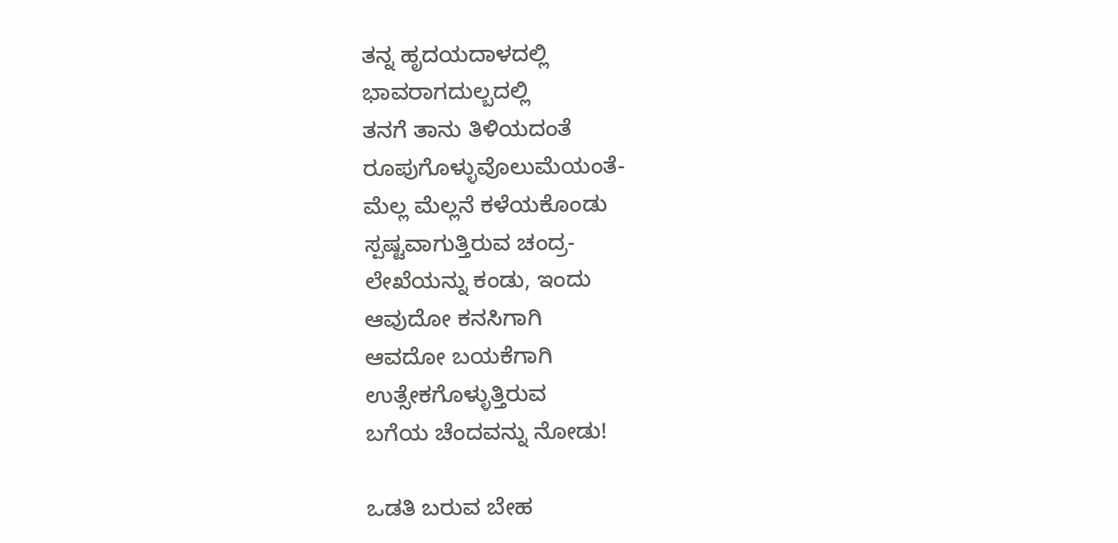ತನ್ನ ಹೃದಯದಾಳದಲ್ಲಿ
ಭಾವರಾಗದುಲ್ಬದಲ್ಲಿ
ತನಗೆ ತಾನು ತಿಳಿಯದಂತೆ
ರೂಪುಗೊಳ್ಳುವೊಲುಮೆಯಂತೆ-
ಮೆಲ್ಲ ಮೆಲ್ಲನೆ ಕಳೆಯಕೊಂಡು
ಸ್ಪಷ್ಟವಾಗುತ್ತಿರುವ ಚಂದ್ರ-
ಲೇಖೆಯನ್ನು ಕಂಡು, ಇಂದು
ಆವುದೋ ಕನಸಿಗಾಗಿ
ಆವದೋ ಬಯಕೆಗಾಗಿ
ಉತ್ಸೇಕಗೊಳ್ಳುತ್ತಿರುವ
ಬಗೆಯ ಚೆಂದವನ್ನು ನೋಡು!

ಒಡತಿ ಬರುವ ಬೇಹ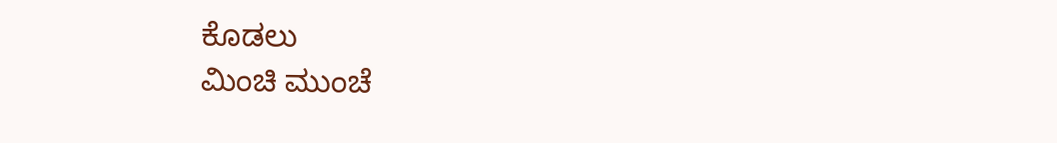ಕೊಡಲು
ಮಿಂಚಿ ಮುಂಚೆ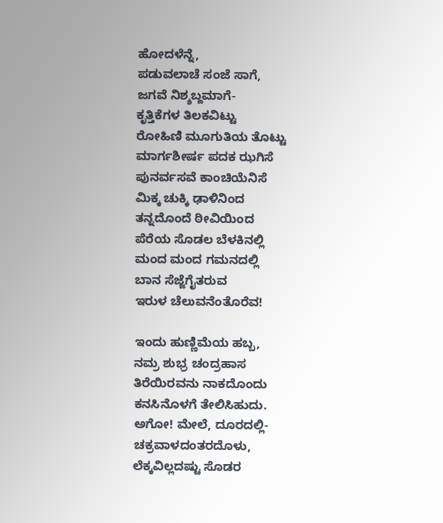ಹೋದಳೆನ್ನೆ,
ಪಡುವಲಾಚೆ ಸಂಜೆ ಸಾಗೆ,
ಜಗವೆ ನಿಶ್ಶಬ್ದಮಾಗೆ-
ಕೃತ್ತಿಕೆಗಳ ತಿಲಕವಿಟ್ಟು
ರೋಹಿಣಿ ಮೂಗುತಿಯ ತೊಟ್ಟು
ಮಾರ್ಗಶೀರ್ಷ ಪದಕ ಝಗಿಸೆ
ಪುನರ್ವಸವೆ ಕಾಂಚಿಯೆನಿಸೆ
ಮಿಕ್ಕ ಚುಕ್ಕಿ ಢಾಳಿನಿಂದ
ತನ್ನದೊಂದೆ ಠೀವಿಯಿಂದ
ಪೆರೆಯ ಸೊಡಲ ಬೆಳಕಿನಲ್ಲಿ
ಮಂದ ಮಂದ ಗಮನದಲ್ಲಿ
ಬಾನ ಸೆಜ್ಜೆಗೈತರುವ
ಇರುಳ ಚೆಲುವನೆಂತೊರೆವ!

ಇಂದು ಹುಣ್ಣಿಮೆಯ ಹಬ್ಬ,
ನಮ್ರ ಶುಭ್ರ ಚಂದ್ರಹಾಸ
ತಿರೆಯಿರವನು ನಾಕದೊಂದು
ಕನಸಿನೊಳಗೆ ತೇಲಿಸಿಹುದು.
ಅಗೋ! ಮೇಲೆ, ದೂರದಲ್ಲಿ-
ಚಕ್ರವಾಳದಂತರದೊಳು,
ಲೆಕ್ಕವಿಲ್ಲದಷ್ಟು ಸೊಡರ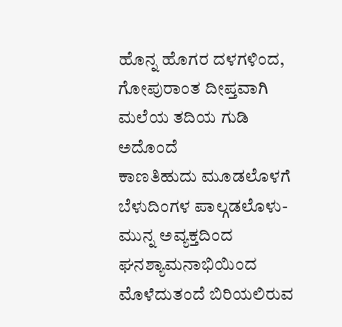ಹೊನ್ನ ಹೊಗರ ದಳಗಳಿಂದ,
ಗೋಪುರಾಂತ ದೀಪ್ತವಾಗಿ
ಮಲೆಯ ತದಿಯ ಗುಡಿ ಅದೊಂದೆ
ಕಾಣತಿಹುದು ಮೂಡಲೊಳಗೆ
ಬೆಳುದಿಂಗಳ ಪಾಲ್ಗಡಲೊಳು-
ಮುನ್ನ ಅವ್ಯಕ್ತದಿಂದ
ಘನಶ್ಯಾಮನಾಭಿಯಿಂದ
ಮೊಳೆದುತಂದೆ ಬಿರಿಯಲಿರುವ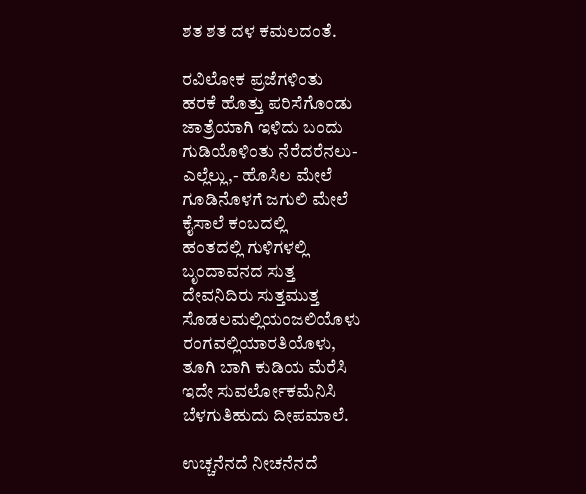ಶತ ಶತ ದಳ ಕಮಲದಂತೆ.

ರವಿಲೋಕ ಪ್ರಜೆಗಳಿಂತು
ಹರಕೆ ಹೊತ್ತು ಪರಿಸೆಗೊಂಡು
ಜಾತ್ರೆಯಾಗಿ ಇಳಿದು ಬಂದು
ಗುಡಿಯೊಳಿಂತು ನೆರೆದರೆನಲು-
ಎಲ್ಲೆಲ್ಲು,- ಹೊಸಿಲ ಮೇಲೆ
ಗೂಡಿನೊಳಗೆ ಜಗುಲಿ ಮೇಲೆ
ಕೈಸಾಲೆ ಕಂಬದಲ್ಲಿ
ಹಂತದಲ್ಲಿ ಗುಳಿಗಳಲ್ಲಿ
ಬೃಂದಾವನದ ಸುತ್ತ
ದೇವನಿದಿರು ಸುತ್ತಮುತ್ತ
ಸೊಡಲಮಲ್ಲಿಯಂಜಲಿಯೊಳು
ರಂಗವಲ್ಲಿಯಾರತಿಯೊಳು,
ತೂಗಿ ಬಾಗಿ ಕುಡಿಯ ಮೆರೆಸಿ
ಇದೇ ಸುವರ್ಲೋಕಮೆನಿಸಿ
ಬೆಳಗುತಿಹುದು ದೀಪಮಾಲೆ.

ಉಚ್ಚನೆನದೆ ನೀಚನೆನದೆ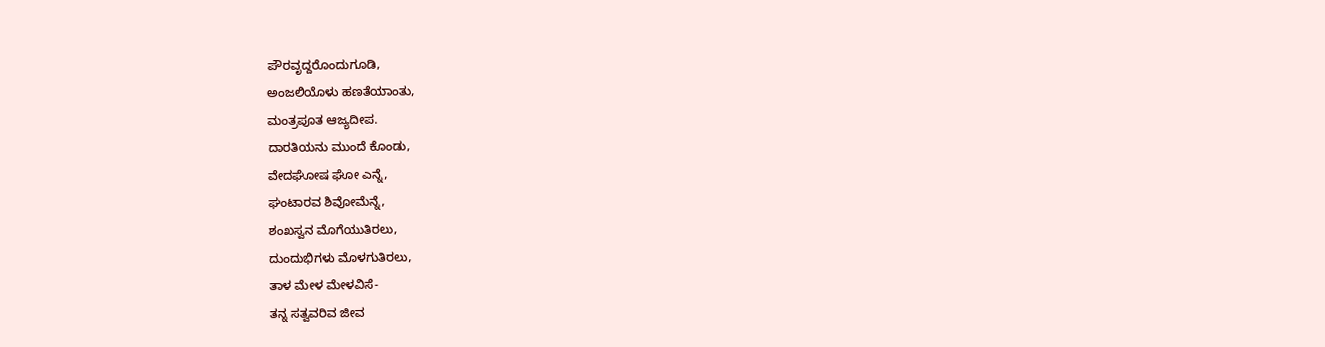ಪೌರವೃದ್ದರೊಂದುಗೂಡಿ,
ಅಂಜಲಿಯೊಳು ಹಣತೆಯಾಂತು,
ಮಂತ್ರಪೂತ ಆಜ್ಯದೀಪ.
ದಾರತಿಯನು ಮುಂದೆ ಕೊಂಡು,
ವೇದಘೋಷ ಘೋ ಎನ್ನೆ,
ಘಂಟಾರವ ಶಿವೋಮೆನ್ನೆ,
ಶಂಖಸ್ವನ ಮೊಗೆಯುತಿರಲು,
ದುಂದುಭಿಗಳು ಮೊಳಗುತಿರಲು,
ತಾಳ ಮೇಳ ಮೇಳವಿಸೆ-
ತನ್ನ ಸತ್ವವರಿವ ಜೀವ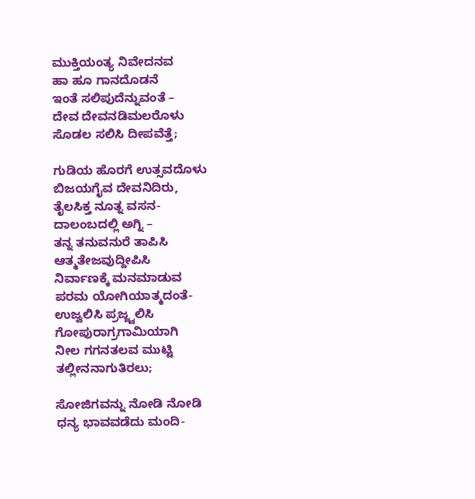ಮುಕ್ತಿಯಂತ್ಯ ನಿವೇದನವ
ಹಾ ಹೂ ಗಾನದೊಡನೆ
ಇಂತೆ ಸಲಿಪುದೆನ್ನುವಂತೆ –
ದೇವ ದೇವನಡಿಮಲರೊಳು
ಸೊಡಲ ಸಲಿಸಿ ದೀಪವೆತ್ತೆ;

ಗುಡಿಯ ಹೊರಗೆ ಉತ್ಸವದೊಳು
ಬಿಜಯಗೈವ ದೇವನಿದಿರು,
ತೈಲಸಿಕ್ತ ನೂತ್ನ ವಸನ-
ದಾಲಂಬದಲ್ಲಿ ಅಗ್ನಿ –
ತನ್ನ ತನುವನುರೆ ತಾಪಿಸಿ
ಆತ್ಮತೇಜವುದ್ದೀಪಿಸಿ
ನಿರ್ವಾಣಕ್ಕೆ ಮನಮಾಡುವ
ಪರಮ ಯೋಗಿಯಾತ್ಮದಂತೆ-
ಉಜ್ವಲಿಸಿ ಪ್ರಜ್ಜ್ವಲಿಸಿ
ಗೋಪುರಾಗ್ರಗಾಮಿಯಾಗಿ
ನೀಲ ಗಗನತಲವ ಮುಟ್ಟಿ
ತಲ್ಲೀನನಾಗುತಿರಲು;

ಸೋಜಿಗವನ್ನು ನೋಡಿ ನೋಡಿ
ಧನ್ಯ ಭಾವವಡೆದು ಮಂದಿ-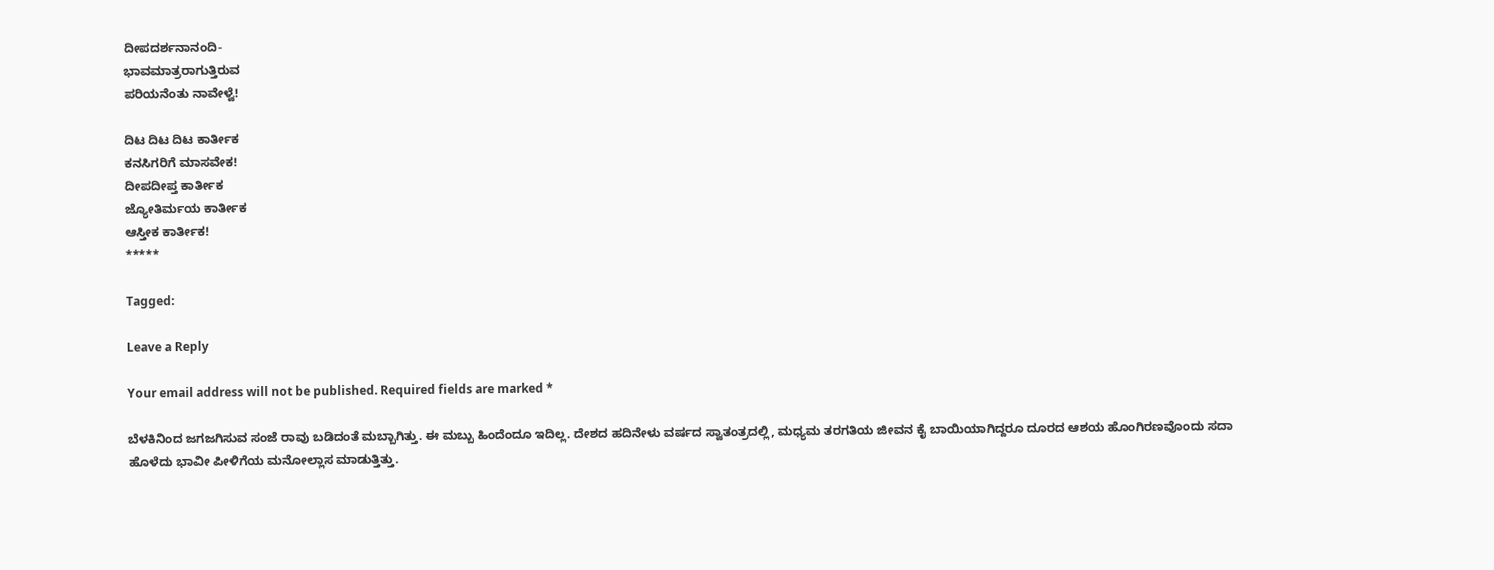ದೀಪದರ್ಶನಾನಂದಿ-
ಭಾವಮಾತ್ರರಾಗುತ್ತಿರುವ
ಪರಿಯನೆಂತು ನಾವೇಳ್ವೆ!

ದಿಟ ದಿಟ ದಿಟ ಕಾರ್ತೀಕ
ಕನಸಿಗರಿಗೆ ಮಾಸವೇಕ!
ದೀಪದೀಪ್ತ ಕಾರ್ತೀಕ
ಜ್ಯೋತಿರ್ಮಯ ಕಾರ್ತೀಕ
ಆಸ್ತೀಕ ಕಾರ್ತೀಕ!
*****

Tagged:

Leave a Reply

Your email address will not be published. Required fields are marked *

ಬೆಳಕಿನಿಂದ ಜಗಜಗಿಸುವ ಸಂಜೆ ರಾವು ಬಡಿದಂತೆ ಮಬ್ಬಾಗಿತ್ತು. ಈ ಮಬ್ಬು ಹಿಂದೆಂದೂ ಇದಿಲ್ಲ. ದೇಶದ ಹದಿನೇಳು ವರ್ಷದ ಸ್ವಾತಂತ್ರದಲ್ಲಿ, ಮಧ್ಯಮ ತರಗತಿಯ ಜೀವನ ಕೈ ಬಾಯಿಯಾಗಿದ್ದರೂ ದೂರದ ಆಶಯ ಹೊಂಗಿರಣವೊಂದು ಸದಾ ಹೊಳೆದು ಭಾವೀ ಪೀಳಿಗೆಯ ಮನೋಲ್ಲಾಸ ಮಾಡುತ್ತಿತ್ತು.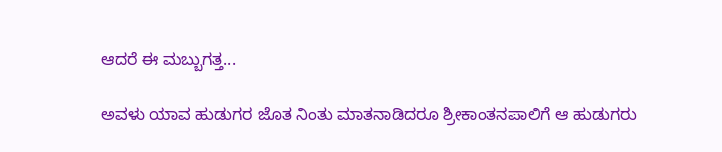ಆದರೆ ಈ ಮಬ್ಬುಗತ್ತ...

ಅವಳು ಯಾವ ಹುಡುಗರ ಜೊತ ನಿಂತು ಮಾತನಾಡಿದರೂ ಶ್ರೀಕಾಂತನಪಾಲಿಗೆ ಆ ಹುಡುಗರು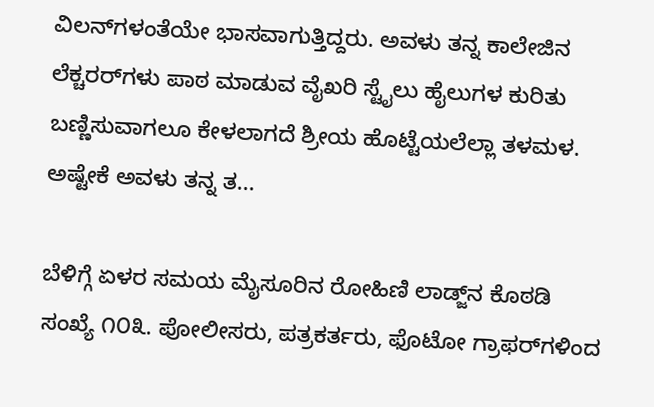ವಿಲನ್‌ಗಳಂತೆಯೇ ಭಾಸವಾಗುತ್ತಿದ್ದರು. ಅವಳು ತನ್ನ ಕಾಲೇಜಿನ ಲೆಕ್ಚರರ್‌ಗಳು ಪಾಠ ಮಾಡುವ ವೈಖರಿ ಸ್ಟೈಲು ಹೈಲುಗಳ ಕುರಿತು ಬಣ್ಣಿಸುವಾಗಲೂ ಕೇಳಲಾಗದೆ ಶ್ರೀಯ ಹೊಟ್ಟೆಯಲೆಲ್ಲಾ ತಳಮಳ. ಅಷ್ಟೇಕೆ ಅವಳು ತನ್ನ ತ...

ಬೆಳಿಗ್ಗೆ ಏಳರ ಸಮಯ ಮೈಸೂರಿನ ರೋಹಿಣಿ ಲಾಡ್ಜ್‌ನ ಕೊಠಡಿ ಸಂಖ್ಯೆ ೧೦೩. ಪೋಲೀಸರು, ಪತ್ರಕರ್ತರು, ಫೊಟೋ ಗ್ರಾಫರ್‌ಗಳಿಂದ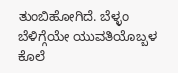ತುಂಬಿಹೋಗಿದೆ. ಬೆಳ್ಳಂ ಬೆಳಿಗ್ಗೆಯೇ ಯುವತಿಯೊಬ್ಬಳ ಕೊಲೆ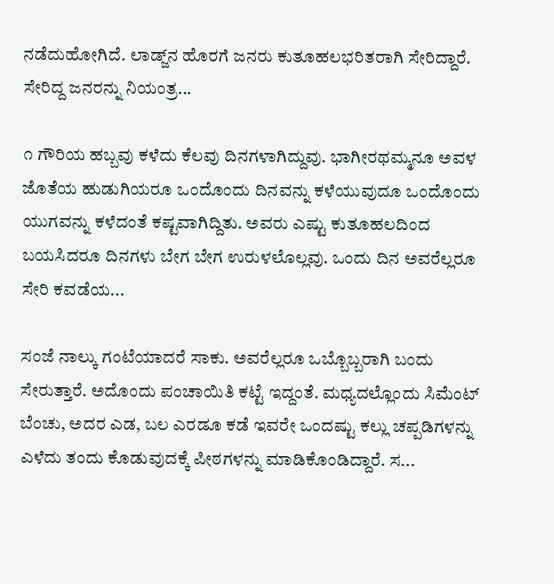ನಡೆದುಹೋಗಿದೆ. ಲಾಡ್ಜ್‌ನ ಹೊರಗೆ ಜನರು ಕುತೂಹಲಭರಿತರಾಗಿ ಸೇರಿದ್ದಾರೆ. ಸೇರಿದ್ದ ಜನರನ್ನು ನಿಯಂತ್ರ...

೧ ಗೌರಿಯ ಹಬ್ಬವು ಕಳೆದು ಕೆಲವು ದಿನಗಳಾಗಿದ್ದುವು. ಭಾಗೀರಥಮ್ಮನೂ ಅವಳ ಜೊತೆಯ ಹುಡುಗಿಯರೂ ಒಂದೊಂದು ದಿನವನ್ನು ಕಳೆಯುವುದೂ ಒಂದೊಂದು ಯುಗವನ್ನು ಕಳೆದಂತೆ ಕಷ್ಟವಾಗಿದ್ದಿತು. ಅವರು ಎಷ್ಟು ಕುತೂಹಲದಿಂದ ಬಯಸಿದರೂ ದಿನಗಳು ಬೇಗ ಬೇಗ ಉರುಳಲೊಲ್ಲವು. ಒಂದು ದಿನ ಅವರೆಲ್ಲರೂ ಸೇರಿ ಕವಡೆಯ...

ಸಂಜೆ ನಾಲ್ಕು ಗಂಟೆಯಾದರೆ ಸಾಕು. ಅವರೆಲ್ಲರೂ ಒಬ್ಬೊಬ್ಬರಾಗಿ ಬಂದು ಸೇರುತ್ತಾರೆ. ಅದೊಂದು ಪಂಚಾಯಿತಿ ಕಟ್ಟೆ ಇದ್ದಂತೆ. ಮಧ್ಯದಲ್ಲೊಂದು ಸಿಮೆಂಟ್ ಬೆಂಚು, ಅದರ ಎಡ, ಬಲ ಎರಡೂ ಕಡೆ ಇವರೇ ಒಂದಷ್ಟು ಕಲ್ಲು ಚಪ್ಪಡಿಗಳನ್ನು ಎಳೆದು ತಂದು ಕೊಡುವುದಕ್ಕೆ ಪೀಠಗಳನ್ನು ಮಾಡಿಕೊಂಡಿದ್ದಾರೆ. ಸ...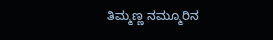ತಿಮ್ಮಣ್ಣ ನಮ್ಮೂರಿನ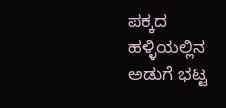ಪಕ್ಕದ ಹಳ್ಳಿಯಲ್ಲಿನ ಅಡುಗೆ ಭಟ್ಟ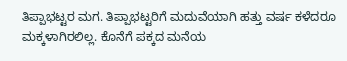ತಿಪ್ಪಾಭಟ್ಟರ ಮಗ. ತಿಪ್ಪಾಭಟ್ಟರಿಗೆ ಮದುವೆಯಾಗಿ ಹತ್ತು ವರ್ಷ ಕಳೆದರೂ ಮಕ್ಕಳಾಗಿರಲಿಲ್ಲ. ಕೊನೆಗೆ ಪಕ್ಕದ ಮನೆಯ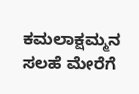ಕಮಲಾಕ್ಷಮ್ಮನ ಸಲಹೆ ಮೇರೆಗೆ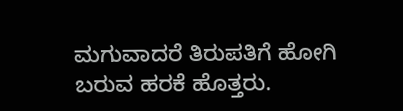ಮಗುವಾದರೆ ತಿರುಪತಿಗೆ ಹೋಗಿ ಬರುವ ಹರಕೆ ಹೊತ್ತರು.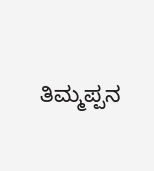ತಿಮ್ಮಪ್ಪನ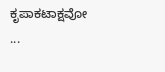ಕೃಪಾಕಟಾಕ್ಷವೋ ...